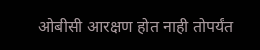ओबीसी आरक्षण होत नाही तोपर्यंत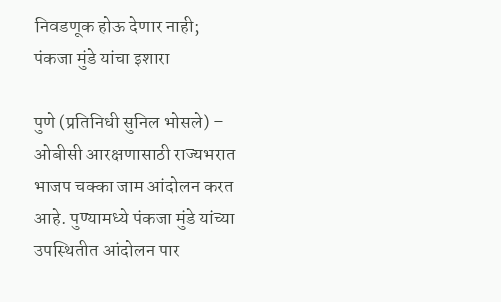निवडणूक होऊ देणार नाही; पंकजा मुंडे यांचा इशारा

पुणे (प्रतिनिधी सुनिल भोसले) – ओबीसी आरक्षणासाठी राज्यभरात भाजप चक्का जाम आंदोलन करत आहे. पुण्यामध्ये पंकजा मुंडे यांच्या उपस्थितीत आंदोलन पार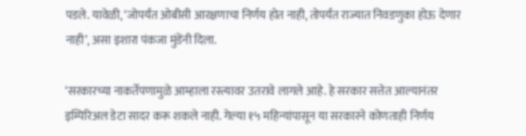पडले. यावेळी, ‘जोपर्यंत ओबीसी आरक्षणाचा निर्णय होत नाही, तोपर्यंत राज्यात निवडणुका होऊ देणार नाही’, असा इशारा पंकजा मुंडेंनी दिला.

‘सरकारच्या नाकर्तेपणामुळे आम्हाला रस्त्यावर उतरावे लागले आहे. हे सरकार सत्तेत आल्यानंतर इम्पिरिअल डेटा सादर करू शकले नाही. गेल्या १५ महिन्यांपासून या सरकारने कोणताही निर्णय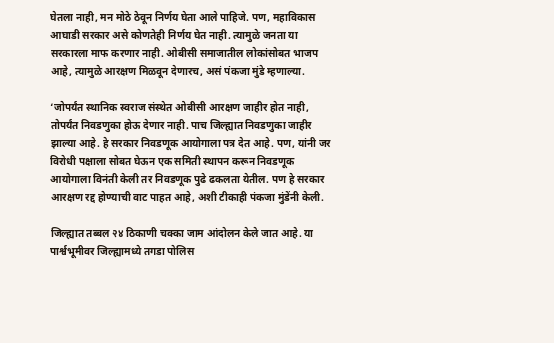घेतला नाही, मन मोठे ठेवून निर्णय घेता आले पाहिजे. पण, महाविकास आघाडी सरकार असे कोणतेही निर्णय घेत नाही. त्यामुळे जनता या सरकारला माफ करणार नाही. ओबीसी समाजातील लोकांसोबत भाजप आहे, त्यामुळे आरक्षण मिळवून देणारच, असं पंकजा मुंडे म्हणाल्या.

‘जोपर्यंत स्थानिक स्वराज संस्थेत ओबीसी आरक्षण जाहीर होत नाही, तोपर्यंत निवडणुका होऊ देणार नाही. पाच जिल्ह्यात निवडणुका जाहीर झाल्या आहे. हे सरकार निवडणूक आयोगाला पत्र देत आहे. पण, यांनी जर विरोधी पक्षाला सोबत घेऊन एक समिती स्थापन करून निवडणूक आयोगाला विनंती केली तर निवडणूक पुढे ढकलता येतील. पण हे सरकार आरक्षण रद्द होण्याची वाट पाहत आहे, अशी टीकाही पंकजा मुंडेंनी केली.

जिल्ह्यात तब्बल २४ ठिकाणी चक्का जाम आंदोलन केले जात आहे. या पार्श्वभूमीवर जिल्ह्यामध्ये तगडा पोलिस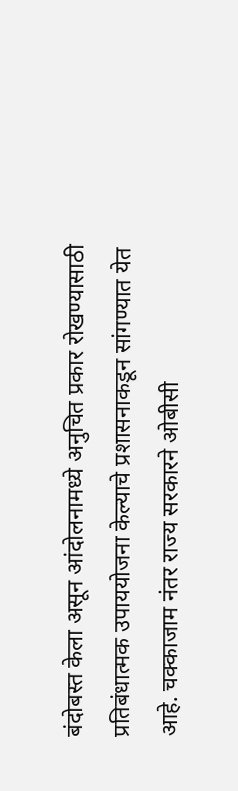बंदोबस्त केला असून आंदोलनामध्ये अनुचित प्रकार रोखण्यासाठी प्रतिबंधात्मक उपाययोजना केल्याचे प्रशासनाकडून सांगण्यात येत आहे. चक्काजाम नंतर राज्य सरकारने ओबीसी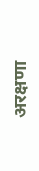अरक्षणा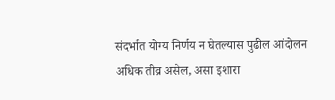संदर्भात योग्य निर्णय न घेतल्यास पुढील आंदोलन अधिक तीव्र असेल, असा इशारा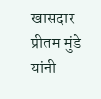खासदार प्रीतम मुंडे यांनी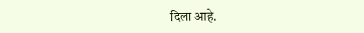दिला आहे.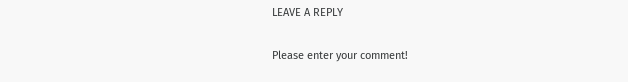LEAVE A REPLY

Please enter your comment!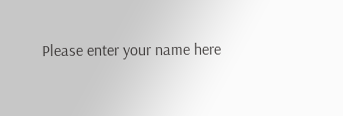Please enter your name here